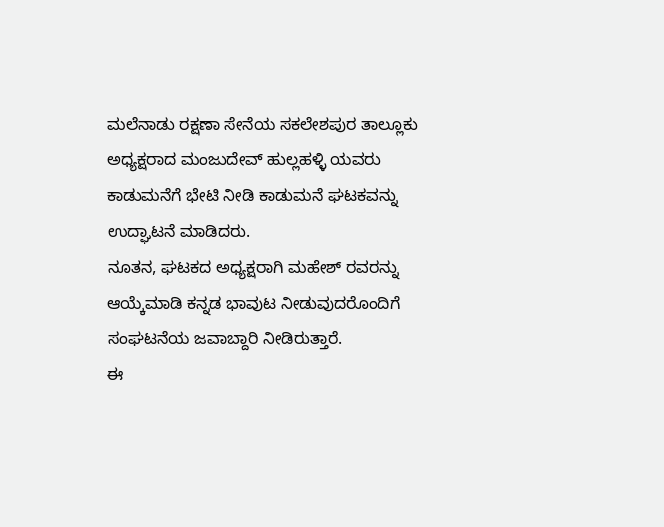ಮಲೆನಾಡು ರಕ್ಷಣಾ ಸೇನೆಯ ಸಕಲೇಶಪುರ ತಾಲ್ಲೂಕು ಅಧ್ಯಕ್ಷರಾದ ಮಂಜುದೇವ್ ಹುಲ್ಲಹಳ್ಳಿ ಯವರು ಕಾಡುಮನೆಗೆ ಭೇಟಿ ನೀಡಿ ಕಾಡುಮನೆ ಘಟಕವನ್ನು ಉದ್ಘಾಟನೆ ಮಾಡಿದರು.
ನೂತನ, ಘಟಕದ ಅಧ್ಯಕ್ಷರಾಗಿ ಮಹೇಶ್ ರವರನ್ನು ಆಯ್ಕೆಮಾಡಿ ಕನ್ನಡ ಭಾವುಟ ನೀಡುವುದರೊಂದಿಗೆ ಸಂಘಟನೆಯ ಜವಾಬ್ದಾರಿ ನೀಡಿರುತ್ತಾರೆ.
ಈ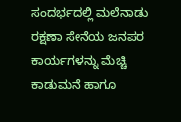ಸಂದರ್ಭದಲ್ಲಿ ಮಲೆನಾಡು ರಕ್ಷಣಾ ಸೇನೆಯ ಜನಪರ ಕಾರ್ಯಗಳನ್ನು ಮೆಚ್ಚಿ ಕಾಡುಮನೆ ಹಾಗೂ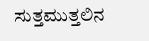ಸುತ್ತಮುತ್ತಲಿನ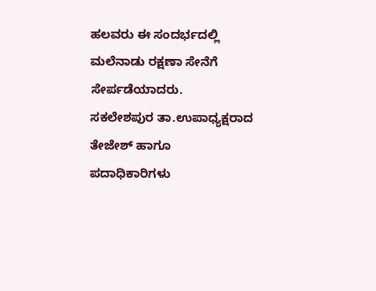ಹಲವರು ಈ ಸಂದರ್ಭದಲ್ಲಿ ಮಲೆನಾಡು ರಕ್ಷಣಾ ಸೇನೆಗೆ ಸೇರ್ಪಡೆಯಾದರು.
ಸಕಲೇಶಪುರ ತಾ.ಉಪಾಧ್ಯಕ್ಷರಾದ ತೇಜೇಶ್ ಹಾಗೂ ಪದಾಧಿಕಾರಿಗಳು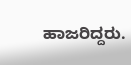ಹಾಜರಿದ್ದರು.